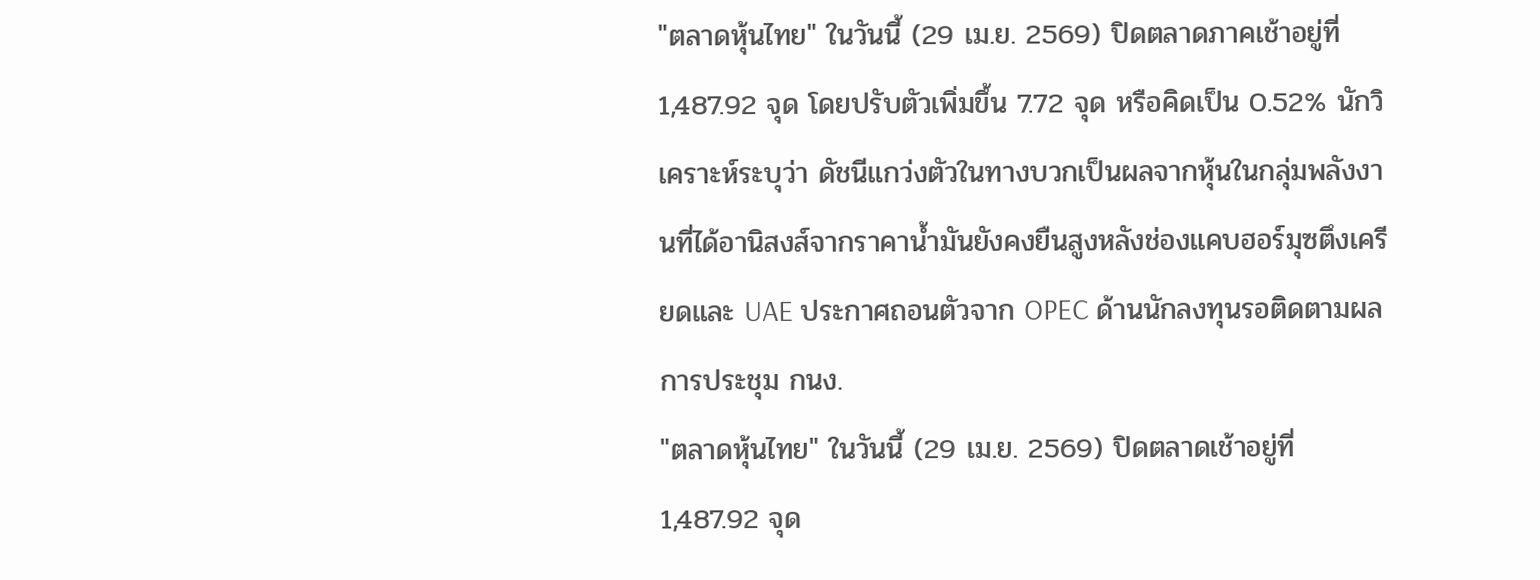"ตลาดหุ้นไทย" ในวันนี้ (29 เม.ย. 2569) ปิดตลาดภาคเช้าอยู่ที่ 1,487.92 จุด โดยปรับตัวเพิ่มขึ้น 7.72 จุด หรือคิดเป็น 0.52% นักวิเคราะห์ระบุว่า ดัชนีแกว่งตัวในทางบวกเป็นผลจากหุ้นในกลุ่มพลังงานที่ได้อานิสงส์จากราคาน้ำมันยังคงยืนสูงหลังช่องแคบฮอร์มุซตึงเครียดและ UAE ประกาศถอนตัวจาก OPEC ด้านนักลงทุนรอติดตามผลการประชุม กนง.
"ตลาดหุ้นไทย" ในวันนี้ (29 เม.ย. 2569) ปิดตลาดเช้าอยู่ที่ 1,487.92 จุด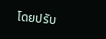โดยปรับ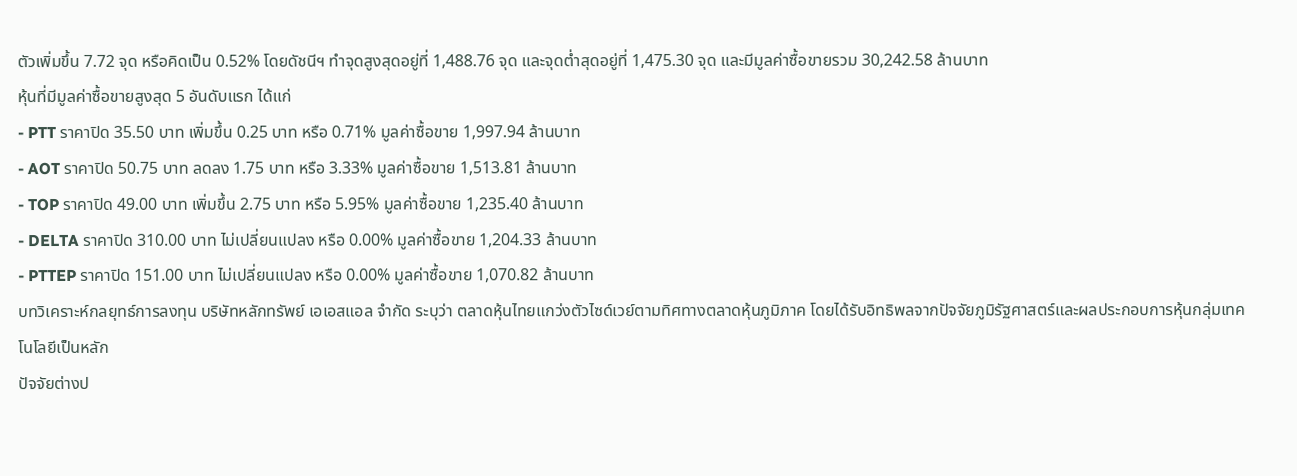ตัวเพิ่มขึ้น 7.72 จุด หรือคิดเป็น 0.52% โดยดัชนีฯ ทำจุดสูงสุดอยู่ที่ 1,488.76 จุด และจุดต่ำสุดอยู่ที่ 1,475.30 จุด และมีมูลค่าซื้อขายรวม 30,242.58 ล้านบาท
หุ้นที่มีมูลค่าซื้อขายสูงสุด 5 อันดับแรก ได้แก่
- PTT ราคาปิด 35.50 บาท เพิ่มขึ้น 0.25 บาท หรือ 0.71% มูลค่าซื้อขาย 1,997.94 ล้านบาท
- AOT ราคาปิด 50.75 บาท ลดลง 1.75 บาท หรือ 3.33% มูลค่าซื้อขาย 1,513.81 ล้านบาท
- TOP ราคาปิด 49.00 บาท เพิ่มขึ้น 2.75 บาท หรือ 5.95% มูลค่าซื้อขาย 1,235.40 ล้านบาท
- DELTA ราคาปิด 310.00 บาท ไม่เปลี่ยนแปลง หรือ 0.00% มูลค่าซื้อขาย 1,204.33 ล้านบาท
- PTTEP ราคาปิด 151.00 บาท ไม่เปลี่ยนแปลง หรือ 0.00% มูลค่าซื้อขาย 1,070.82 ล้านบาท
บทวิเคราะห์กลยุทธ์การลงทุน บริษัทหลักทรัพย์ เอเอสแอล จำกัด ระบุว่า ตลาดหุ้นไทยแกว่งตัวไซด์เวย์ตามทิศทางตลาดหุ้นภูมิภาค โดยได้รับอิทธิพลจากปัจจัยภูมิรัฐศาสตร์และผลประกอบการหุ้นกลุ่มเทคโนโลยีเป็นหลัก
ปัจจัยต่างป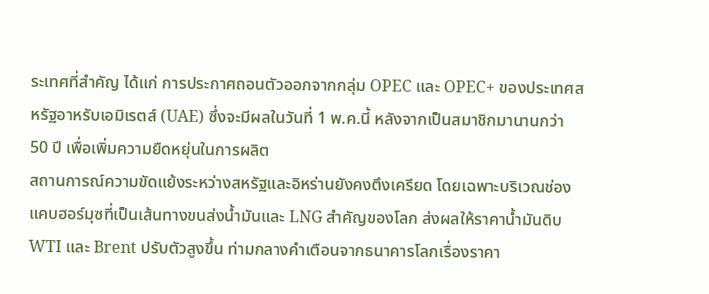ระเทศที่สำคัญ ได้แก่ การประกาศถอนตัวออกจากกลุ่ม OPEC และ OPEC+ ของประเทศสหรัฐอาหรับเอมิเรตส์ (UAE) ซึ่งจะมีผลในวันที่ 1 พ.ค.นี้ หลังจากเป็นสมาชิกมานานกว่า 50 ปี เพื่อเพิ่มความยืดหยุ่นในการผลิต
สถานการณ์ความขัดแย้งระหว่างสหรัฐและอิหร่านยังคงตึงเครียด โดยเฉพาะบริเวณช่องแคบฮอร์มุซที่เป็นเส้นทางขนส่งน้ำมันและ LNG สำคัญของโลก ส่งผลให้ราคาน้ำมันดิบ WTI และ Brent ปรับตัวสูงขึ้น ท่ามกลางคำเตือนจากธนาคารโลกเรื่องราคา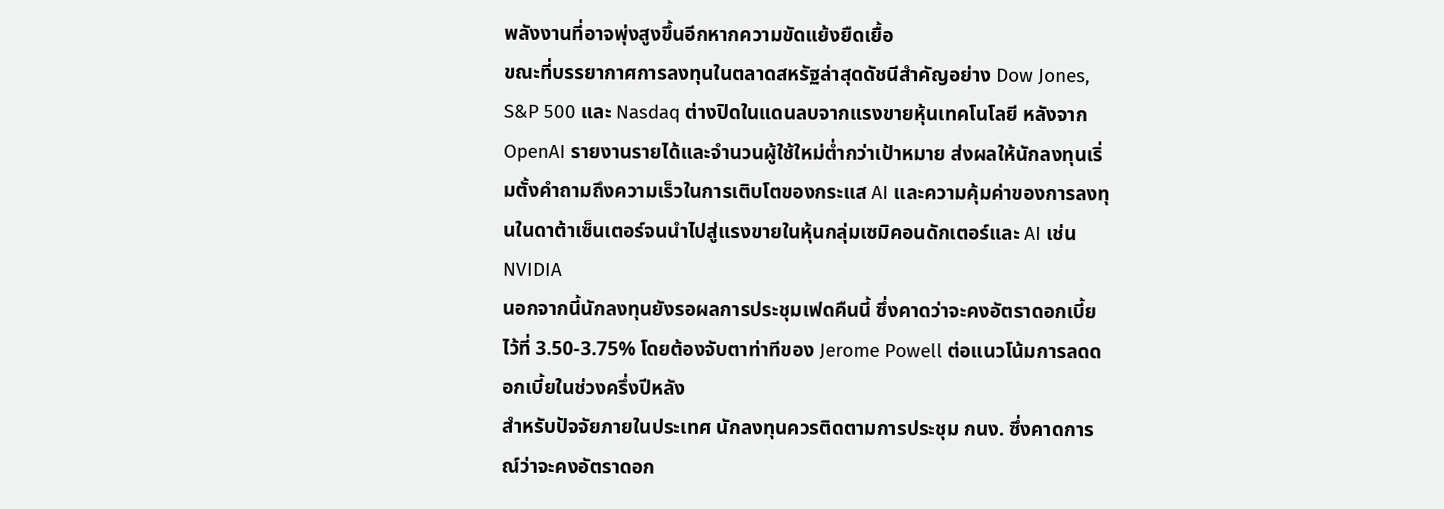พลังงานที่อาจพุ่งสูงขึ้นอีกหากความขัดแย้งยืดเยื้อ
ขณะที่บรรยากาศการลงทุนในตลาดสหรัฐล่าสุดดัชนีสำคัญอย่าง Dow Jones, S&P 500 และ Nasdaq ต่างปิดในแดนลบจากแรงขายหุ้นเทคโนโลยี หลังจาก OpenAI รายงานรายได้และจำนวนผู้ใช้ใหม่ต่ำกว่าเป้าหมาย ส่งผลให้นักลงทุนเริ่มตั้งคำถามถึงความเร็วในการเติบโตของกระแส AI และความคุ้มค่าของการลงทุนในดาต้าเซ็นเตอร์จนนำไปสู่แรงขายในหุ้นกลุ่มเซมิคอนดักเตอร์และ AI เช่น NVIDIA
นอกจากนี้นักลงทุนยังรอผลการประชุมเฟดคืนนี้ ซึ่งคาดว่าจะคงอัตราดอกเบี้ยไว้ที่ 3.50-3.75% โดยต้องจับตาท่าทีของ Jerome Powell ต่อแนวโน้มการลดดอกเบี้ยในช่วงครึ่งปีหลัง
สำหรับปัจจัยภายในประเทศ นักลงทุนควรติดตามการประชุม กนง. ซึ่งคาดการณ์ว่าจะคงอัตราดอก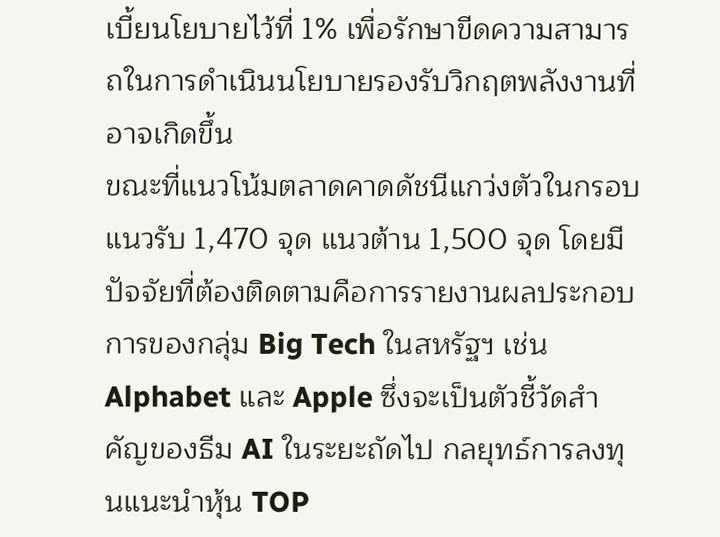เบี้ยนโยบายไว้ที่ 1% เพื่อรักษาขีดความสามารถในการดำเนินนโยบายรองรับวิกฤตพลังงานที่อาจเกิดขึ้น
ขณะที่แนวโน้มตลาดคาดดัชนีแกว่งตัวในกรอบแนวรับ 1,470 จุด แนวต้าน 1,500 จุด โดยมีปัจจัยที่ต้องติดตามคือการรายงานผลประกอบการของกลุ่ม Big Tech ในสหรัฐฯ เช่น Alphabet และ Apple ซึ่งจะเป็นตัวชี้วัดสำคัญของธีม AI ในระยะถัดไป กลยุทธ์การลงทุนแนะนำหุ้น TOP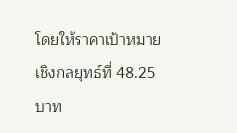โดยให้ราคาเป้าหมายเชิงกลยุทธ์ที่ 48.25 บาท